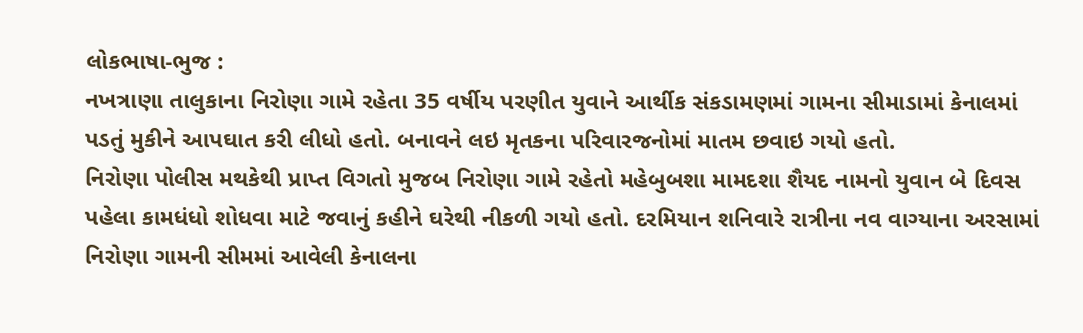લોકભાષા-ભુજ :
નખત્રાણા તાલુકાના નિરોણા ગામે રહેતા 35 વર્ષીય પરણીત યુવાને આર્થીક સંકડામણમાં ગામના સીમાડામાં કેનાલમાં પડતું મુકીને આપઘાત કરી લીધો હતો. બનાવને લઇ મૃતકના પરિવારજનોમાં માતમ છવાઇ ગયો હતો.
નિરોણા પોલીસ મથકેથી પ્રાપ્ત વિગતો મુજબ નિરોણા ગામે રહેતો મહેબુબશા મામદશા શૈયદ નામનો યુવાન બે દિવસ પહેલા કામધંધો શોધવા માટે જવાનું કહીને ઘરેથી નીકળી ગયો હતો. દરમિયાન શનિવારે રાત્રીના નવ વાગ્યાના અરસામાં નિરોણા ગામની સીમમાં આવેલી કેનાલના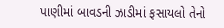પાણીમાં બાવડની ઝાડીમાં ફસાયલો તેનો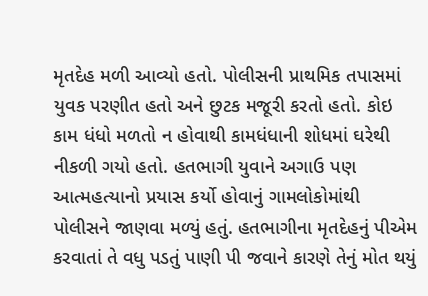મૃતદેહ મળી આવ્યો હતો. પોલીસની પ્રાથમિક તપાસમાં યુવક પરણીત હતો અને છુટક મજૂરી કરતો હતો. કોઇ કામ ધંધો મળતો ન હોવાથી કામધંધાની શોધમાં ઘરેથી નીકળી ગયો હતો. હતભાગી યુવાને અગાઉ પણ આત્મહત્યાનો પ્રયાસ કર્યો હોવાનું ગામલોકોમાંથી પોલીસને જાણવા મળ્યું હતું. હતભાગીના મૃતદેહનું પીએમ કરવાતાં તે વધુ પડતું પાણી પી જવાને કારણે તેનું મોત થયું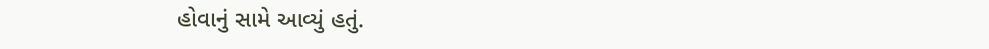હોવાનું સામે આવ્યું હતું.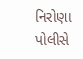નિરોણા પોલીસે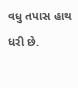વધુ તપાસ હાથ ધરી છે.